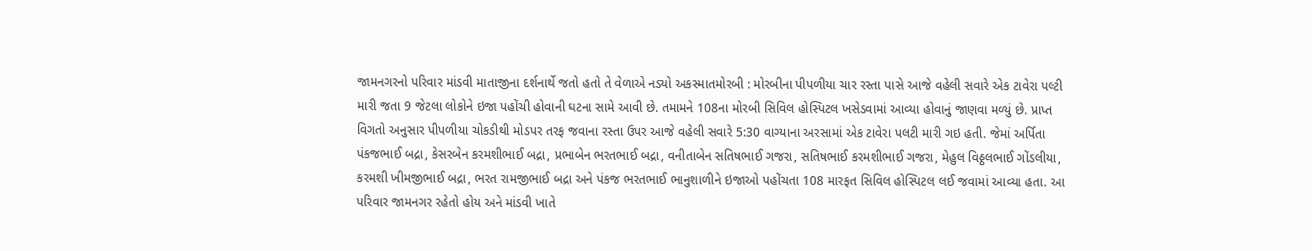જામનગરનો પરિવાર માંડવી માતાજીના દર્શનાર્થે જતો હતો તે વેળાએ નડ્યો અકસ્માતમોરબી : મોરબીના પીપળીયા ચાર રસ્તા પાસે આજે વહેલી સવારે એક ટાવેરા પલ્ટી મારી જતા 9 જેટલા લોકોને ઇજા પહોંચી હોવાની ઘટના સામે આવી છે. તમામને 108ના મોરબી સિવિલ હોસ્પિટલ ખસેડવામાં આવ્યા હોવાનું જાણવા મળ્યું છે. પ્રાપ્ત વિગતો અનુસાર પીપળીયા ચોકડીથી મોડપર તરફ જવાના રસ્તા ઉપર આજે વહેલી સવારે 5:30 વાગ્યાના અરસામાં એક ટાવેરા પલટી મારી ગઇ હતી. જેમાં અર્પિતા પંકજભાઈ બદ્રા, કેસરબેન કરમશીભાઈ બદ્રા, પ્રભાબેન ભરતભાઈ બદ્રા, વનીતાબેન સતિષભાઈ ગજરા, સતિષભાઈ કરમશીભાઈ ગજરા, મેહુલ વિઠ્ઠલભાઈ ગોંડલીયા, કરમશી ખીમજીભાઈ બદ્રા, ભરત રામજીભાઈ બદ્રા અને પંકજ ભરતભાઈ ભાનુશાળીને ઇજાઓ પહોંચતા 108 મારફત સિવિલ હોસ્પિટલ લઈ જવામાં આવ્યા હતા. આ પરિવાર જામનગર રહેતો હોય અને માંડવી ખાતે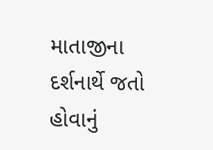માતાજીના દર્શનાર્થે જતો હોવાનું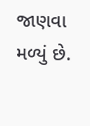જાણવા મળ્યું છે.